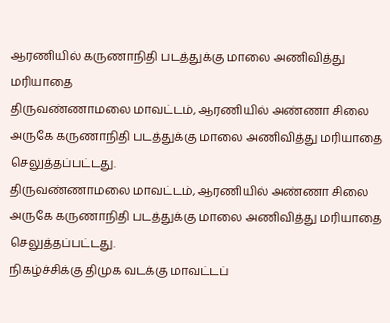ஆரணியில் கருணாநிதி படத்துக்கு மாலை அணிவித்து மரியாதை
திருவண்ணாமலை மாவட்டம், ஆரணியில் அண்ணா சிலை அருகே கருணாநிதி படத்துக்கு மாலை அணிவித்து மரியாதை செலுத்தப்பட்டது.
திருவண்ணாமலை மாவட்டம், ஆரணியில் அண்ணா சிலை அருகே கருணாநிதி படத்துக்கு மாலை அணிவித்து மரியாதை செலுத்தப்பட்டது.
நிகழ்ச்சிக்கு திமுக வடக்கு மாவட்டப்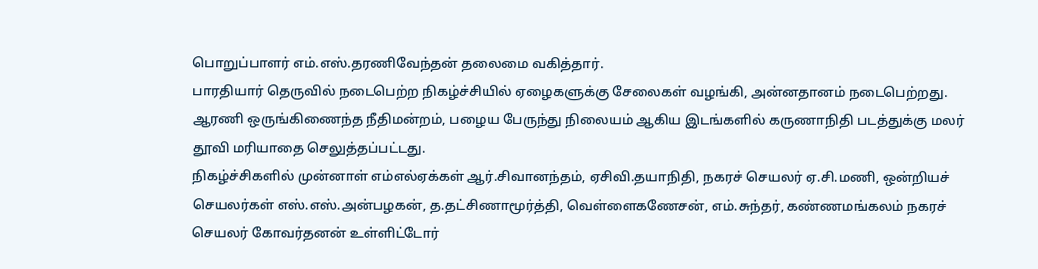பொறுப்பாளர் எம்.எஸ்.தரணிவேந்தன் தலைமை வகித்தார்.
பாரதியார் தெருவில் நடைபெற்ற நிகழ்ச்சியில் ஏழைகளுக்கு சேலைகள் வழங்கி, அன்னதானம் நடைபெற்றது.
ஆரணி ஒருங்கிணைந்த நீதிமன்றம், பழைய பேருந்து நிலையம் ஆகிய இடங்களில் கருணாநிதி படத்துக்கு மலர் தூவி மரியாதை செலுத்தப்பட்டது.
நிகழ்ச்சிகளில் முன்னாள் எம்எல்ஏக்கள் ஆர்.சிவானந்தம், ஏசிவி.தயாநிதி, நகரச் செயலர் ஏ.சி.மணி, ஒன்றியச் செயலர்கள் எஸ்.எஸ்.அன்பழகன், த.தட்சிணாமூர்த்தி, வெள்ளைகணேசன், எம்.சுந்தர், கண்ணமங்கலம் நகரச் செயலர் கோவர்தனன் உள்ளிட்டோர்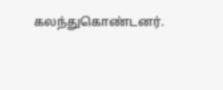கலந்துகொண்டனர்.